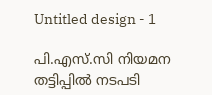Untitled design - 1

പി.എസ്.സി നിയമന തട്ടിപ്പില്‍ നടപടി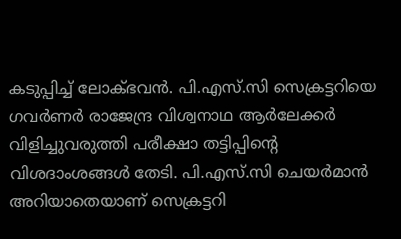കടുപ്പിച്ച് ലോക്ഭവന്‍. പി.എസ്.സി സെക്രട്ടറിയെ ഗവര്‍ണര്‍ രാജേന്ദ്ര വിശ്വനാഥ ആര്‍ലേക്കര്‍ വിളിച്ചുവരുത്തി പരീക്ഷാ തട്ടിപ്പിന്‍റെ വിശദാംശങ്ങള്‍ തേടി. പി.എസ്.സി ചെയര്‍മാന്‍ അറിയാതെയാണ് സെക്രട്ടറി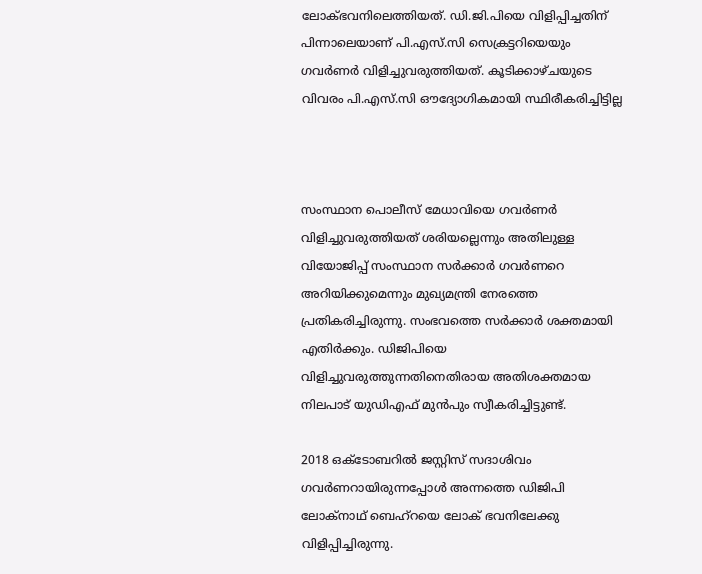ലോക്ഭവനിലെത്തിയത്. ഡി.ജി.പിയെ വിളിപ്പിച്ചതിന് പിന്നാലെയാണ് പി.എസ്.സി സെക്രട്ടറിയെയും ഗവര്‍ണര്‍ വിളിച്ചുവരുത്തിയത്. കൂടിക്കാഴ്ചയുടെ വിവരം പി.എസ്.സി ഔദ്യോഗികമായി സ്ഥിരീകരിച്ചിട്ടില്ല



സംസ്ഥാന പൊലീസ് മേധാവിയെ ഗവർണർ വിളിച്ചുവരുത്തിയത് ശരിയല്ലെന്നും അതിലുള്ള വിയോജിപ്പ് സംസ്ഥാന സർക്കാർ ഗവർണറെ അറിയിക്കുമെന്നും മുഖ്യമന്ത്രി നേരത്തെ പ്രതികരിച്ചിരുന്നു. സംഭവത്തെ സർക്കാർ ശക്തമായി എതിർക്കും. ഡിജിപിയെ വിളിച്ചുവരുത്തുന്നതിനെതിരായ അതിശക്തമായ നിലപാട് യുഡിഎഫ് മുൻപും സ്വീകരിച്ചിട്ടുണ്ട്.

2018 ഒക്ടോബറിൽ ജസ്റ്റിസ് സദാശിവം ഗവർണറായിരുന്നപ്പോൾ അന്നത്തെ ഡിജിപി ലോക്നാഥ് ബെഹ്റയെ ലോക് ഭവനിലേക്കു വിളിപ്പിച്ചിരുന്നു.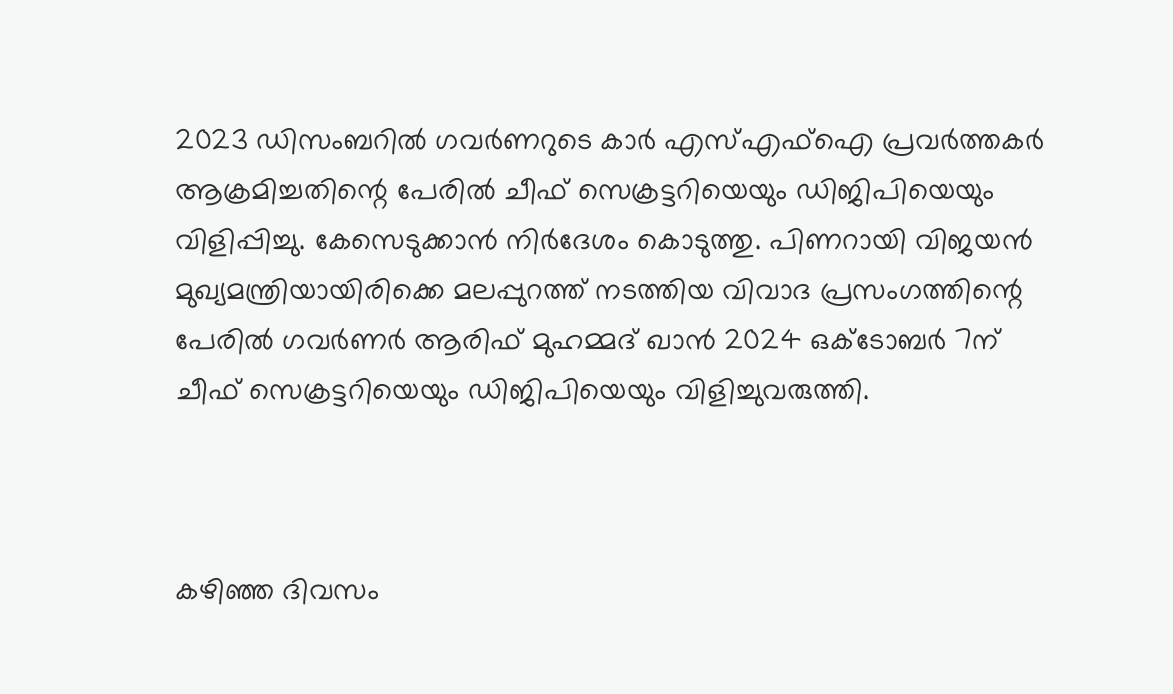2023 ഡിസംബറിൽ ഗവർണറുടെ കാർ എസ്എഫ്ഐ പ്രവർത്തകർ ആക്രമിച്ചതിന്റെ പേരിൽ ചീഫ് സെക്രട്ടറിയെയും ഡിജിപിയെയും വിളിപ്പിച്ചു. കേസെടുക്കാൻ നിർദേശം കൊടുത്തു. പിണറായി വിജയൻ മുഖ്യമന്ത്രിയായിരിക്കെ മലപ്പുറത്ത് നടത്തിയ വിവാദ പ്രസംഗത്തിന്റെ പേരിൽ ഗവർണർ ആരിഫ് മുഹമ്മദ് ഖാൻ 2024 ഒക്ടോബർ 7ന് ചീഫ് സെക്രട്ടറിയെയും ഡിജിപിയെയും വിളിച്ചുവരുത്തി.



കഴിഞ്ഞ ദിവസം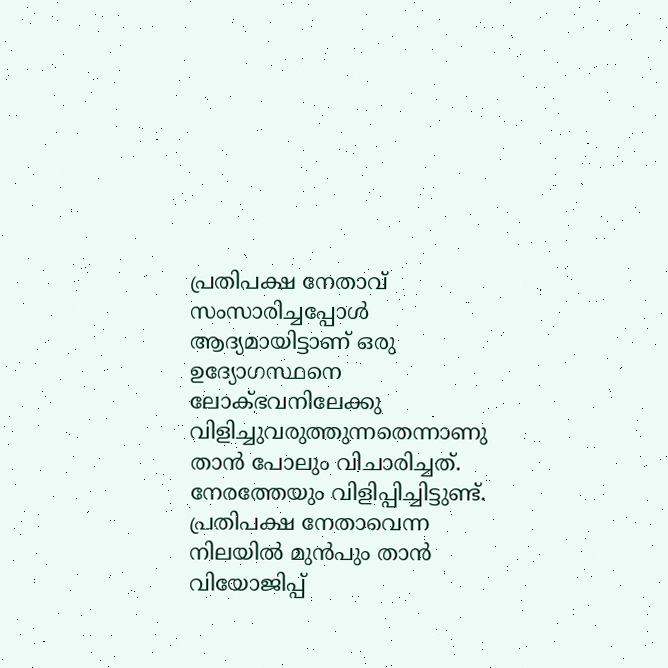പ്രതിപക്ഷ നേതാവ് സംസാരിച്ചപ്പോൾ ആദ്യമായിട്ടാണ് ഒരു ഉദ്യോഗസ്ഥനെ ലോക്ഭവനിലേക്കു വിളിച്ചുവരുത്തുന്നതെന്നാണു താൻ പോലും വിചാരിച്ചത്. നേരത്തേയും വിളിപ്പിച്ചിട്ടുണ്ട്. പ്രതിപക്ഷ നേതാവെന്ന നിലയിൽ മുൻപും താൻ വിയോജിപ്പ്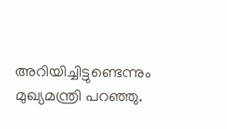അറിയിച്ചിട്ടുണ്ടെന്നും മുഖ്യമന്ത്രി പറഞ്ഞു.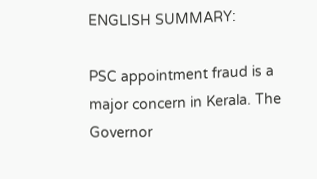ENGLISH SUMMARY:

PSC appointment fraud is a major concern in Kerala. The Governor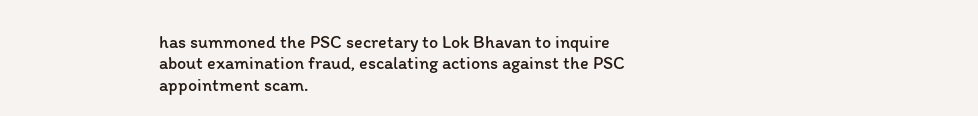has summoned the PSC secretary to Lok Bhavan to inquire about examination fraud, escalating actions against the PSC appointment scam.